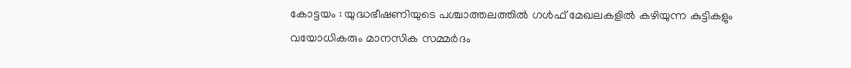കോട്ടയം : യുദ്ധഭീഷണിയുടെ പശ്ചാത്തലത്തിൽ ഗൾഫ് മേഖലകളിൽ കഴിയുന്ന കുട്ടികളും വയോധികരും മാനസിക സമ്മർദം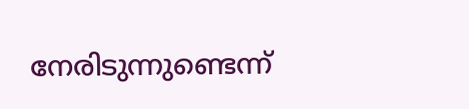നേരിടുന്നുണ്ടെന്ന്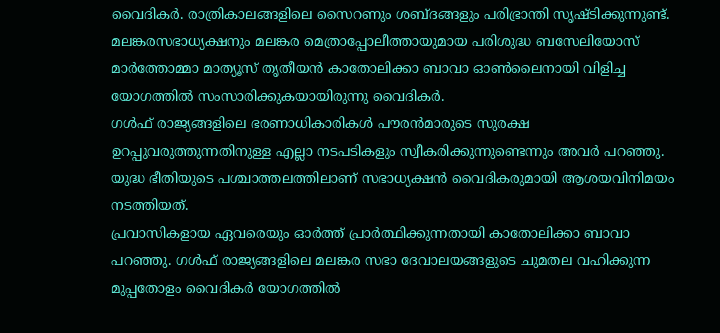വൈദികർ. രാത്രികാലങ്ങളിലെ സൈറണും ശബ്ദങ്ങളും പരിഭ്രാന്തി സൃഷ്ടിക്കുന്നുണ്ട്. മലങ്കരസഭാധ്യക്ഷനും മലങ്കര മെത്രാപ്പോലീത്തായുമായ പരിശുദ്ധ ബസേലിയോസ് മാർത്തോമ്മാ മാത്യൂസ് തൃതീയൻ കാതോലിക്കാ ബാവാ ഓൺലൈനായി വിളിച്ച യോഗത്തിൽ സംസാരിക്കുകയായിരുന്നു വൈദികർ.
ഗൾഫ് രാജ്യങ്ങളിലെ ഭരണാധികാരികൾ പൗരൻമാരുടെ സുരക്ഷ ഉറപ്പുവരുത്തുന്നതിനുള്ള എല്ലാ നടപടികളും സ്വീകരിക്കുന്നുണ്ടെന്നും അവർ പറഞ്ഞു. യുദ്ധ ഭീതിയുടെ പശ്ചാത്തലത്തിലാണ് സഭാധ്യക്ഷൻ വൈദികരുമായി ആശയവിനിമയം നടത്തിയത്.
പ്രവാസികളായ ഏവരെയും ഓർത്ത് പ്രാർത്ഥിക്കുന്നതായി കാതോലിക്കാ ബാവാ പറഞ്ഞു. ഗൾഫ് രാജ്യങ്ങളിലെ മലങ്കര സഭാ ദേവാലയങ്ങളുടെ ചുമതല വഹിക്കുന്ന മുപ്പതോളം വൈദികർ യോഗത്തിൽ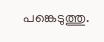പങ്കെടുത്തു.